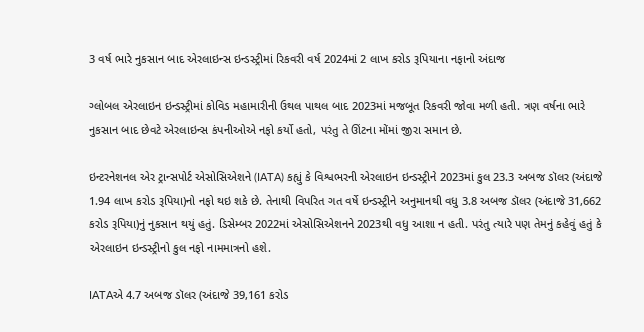3 વર્ષ ભારે નુકસાન બાદ એરલાઇન્સ ઇન્ડસ્ટ્રીમાં રિકવરી વર્ષ 2024માં 2 લાખ કરોડ રૂપિયાના નફાનો અંદાજ

ગ્લોબલ એરલાઇન ઇન્ડસ્ટ્રીમાં કોવિડ મહામારીની ઉથલ પાથલ બાદ 2023માં મજબૂત રિકવરી જોવા મળી હતી. ત્રણ વર્ષના ભારે નુકસાન બાદ છેવટે એરલાઇન્સ કંપનીઓએ નફો કર્યો હતો, પરંતુ તે ઊંટના મોંમાં જીરા સમાન છે.

ઇન્ટરનેશનલ એર ટ્રાન્સપોર્ટ એસોસિએશને (IATA) કહ્યું કે વિશ્વભરની એરલાઇન ઇન્ડસ્ટ્રીને 2023માં કુલ 23.3 અબજ ડૉલર (અંદાજે 1.94 લાખ કરોડ રૂપિયા)નો નફો થઇ શકે છે. તેનાથી વિપરિત ગત વર્ષે ઇન્ડસ્ટ્રીને અનુમાનથી વધુ 3.8 અબજ ડૉલર (અંદાજે 31,662 કરોડ રૂપિયા)નું નુકસાન થયું હતું. ડિસેમ્બર 2022માં એસોસિએશનને 2023થી વધુ આશા ન હતી. પરંતુ ત્યારે પણ તેમનું કહેવું હતું કે એરલાઇન ઇન્ડસ્ટ્રીનો કુલ નફો નામમાત્રનો હશે.

IATAએ 4.7 અબજ ડૉલર (અંદાજે 39,161 કરોડ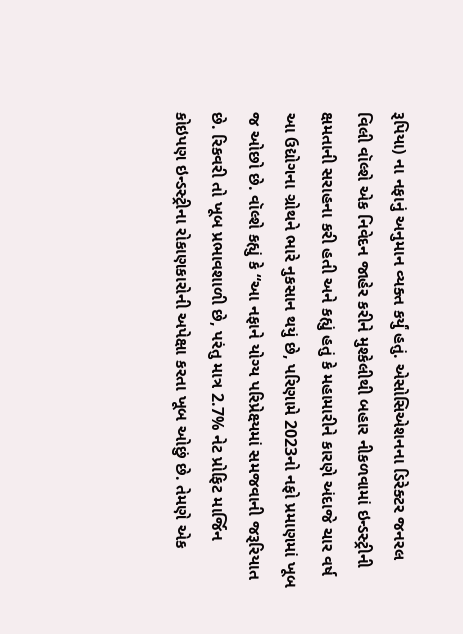રૂપિયા) ના નફાનું અનુમાન વ્યક્ત કર્યું હતું. એસોસિએશનના ડિરેક્ટર જનરલ વિલી વૉલ્શે એક નિવેદન જાહેર કરીને મુશ્કેલીથી બહાર નીકળવામાં ઇન્ડસ્ટ્રીની ક્ષમતાની સરાહના કરી હતી અને કહ્યું હતું કે મહામારીને કારણે અંદાજે ચાર વર્ષ આ ઉદ્યોગના ગ્રોથને ભારે નુકસાન થયું છે, પરિણામે 2023નો નફો પ્રમાણમાં ખૂબ જ ઓછો છે. વૉલ્શે કહ્યું કે “આ નફાને યોગ્ય પરિપ્રેક્ષ્યમાં સમજવાની જરૂરિયાત છે. રિકવરી તો ખૂબ પ્રભાવશાળી છે, પરંતુ માત્ર 2.7% નેટ પ્રોફિટ માર્જિન કોઇપણ ઇન્ડસ્ટ્રીના રોકાણકારોની અપેક્ષા કરતા ખૂબ ઓછું છે. તેમણે એક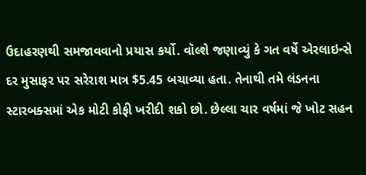ઉદાહરણથી સમજાવવાનો પ્રયાસ કર્યો. વૉલ્શે જણાવ્યું કે ગત વર્ષે એરલાઇન્સે દર મુસાફર પર સરેરાશ માત્ર $5.45 બચાવ્યા હતા. તેનાથી તમે લંડનના સ્ટારબક્સમાં એક મોટી કોફી ખરીદી શકો છો. છેલ્લા ચાર વર્ષમાં જે ખોટ સહન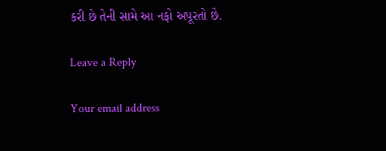કરી છે તેની સામે આ નફો અપૂરતો છે.

Leave a Reply

Your email address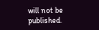will not be published.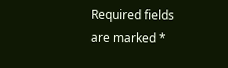Required fields are marked *